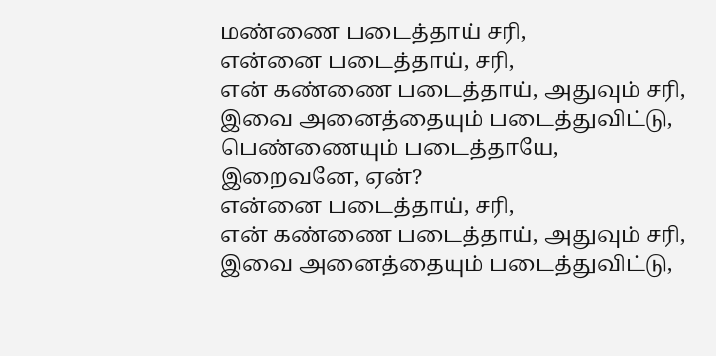மண்ணை படைத்தாய் சரி,
என்னை படைத்தாய், சரி,
என் கண்ணை படைத்தாய், அதுவும் சரி,
இவை அனைத்தையும் படைத்துவிட்டு,
பெண்ணையும் படைத்தாயே,
இறைவனே, ஏன்?
என்னை படைத்தாய், சரி,
என் கண்ணை படைத்தாய், அதுவும் சரி,
இவை அனைத்தையும் படைத்துவிட்டு,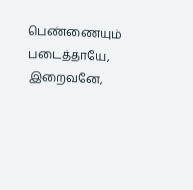பெண்ணையும் படைத்தாயே,
இறைவனே,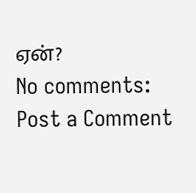ஏன்?
No comments:
Post a Comment